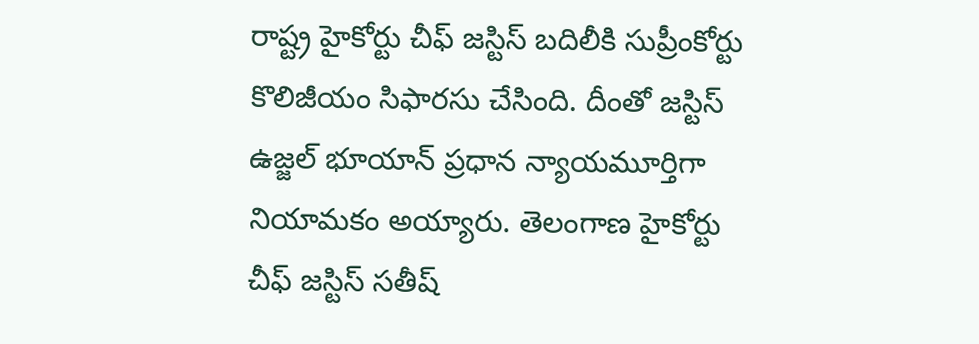రాష్ట్ర హైకోర్టు చీఫ్ జస్టిస్ బదిలీకి సుప్రీంకోర్టు కొలిజీయం సిఫారసు చేసింది. దీంతో జస్టిస్ ఉజ్జల్ భూయాన్ ప్రధాన న్యాయమూర్తిగా నియామకం అయ్యారు. తెలంగాణ హైకోర్టు చీఫ్ జస్టిస్ సతీష్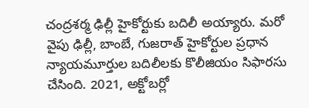చంద్రశర్మ ఢిల్లీ హైకోర్టుకు బదిలీ అయ్యారు. మరో వైపు ఢిల్లీ, బాంబే, గుజరాత్ హైకోర్టుల ప్రధాన న్యాయమూర్తుల బదిలీలకు కొలీజియం సిఫారసు చేసింది. 2021, అక్టోబర్లో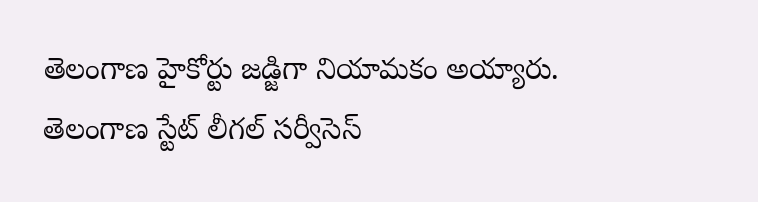తెలంగాణ హైకోర్టు జడ్జిగా నియామకం అయ్యారు. తెలంగాణ స్టేట్ లీగల్ సర్వీసెస్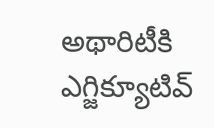అథారిటీకి ఎగ్జిక్యూటివ్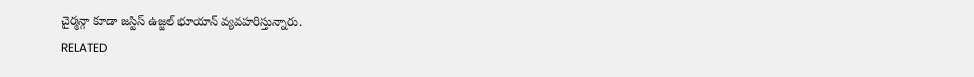చైర్మన్గా కూడా జస్టిస్ ఉజ్జల్ భూయాన్ వ్యవహరిస్తున్నారు.
RELATED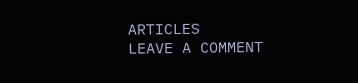ARTICLES
LEAVE A COMMENT